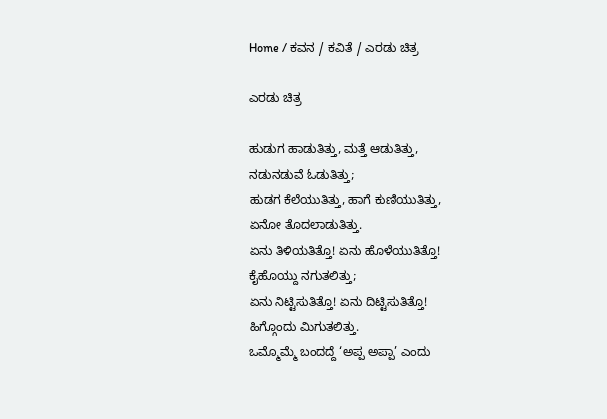Home / ಕವನ / ಕವಿತೆ / ಎರಡು ಚಿತ್ರ

ಎರಡು ಚಿತ್ರ

ಹುಡುಗ ಹಾಡುತಿತ್ತು, ಮತ್ತೆ ಆಡುತಿತ್ತು,
ನಡುನಡುವೆ ಓಡುತಿತ್ತು;
ಹುಡಗ ಕೆಲೆಯುತಿತ್ತು, ಹಾಗೆ ಕುಣಿಯುತಿತ್ತು,
ಏನೋ ತೊದಲಾಡುತಿತ್ತು.
ಏನು ತಿಳಿಯತಿತ್ತೊ! ಏನು ಹೊಳೆಯುತಿತ್ತೊ!
ಕೈಹೊಯ್ದು ನಗುತಲಿತ್ತು;
ಏನು ನಿಟ್ಟಿಸುತಿತ್ತೊ! ಏನು ದಿಟ್ಟಿಸುತಿತ್ತೊ!
ಹಿಗ್ಗೊಂದು ಮಿಗುತಲಿತ್ತು.
ಒಮ್ಮೊಮ್ಮೆ ಬಂದದ್ದೆ ‘ಅಪ್ಪ ಅಪ್ಪಾ’ ಎಂದು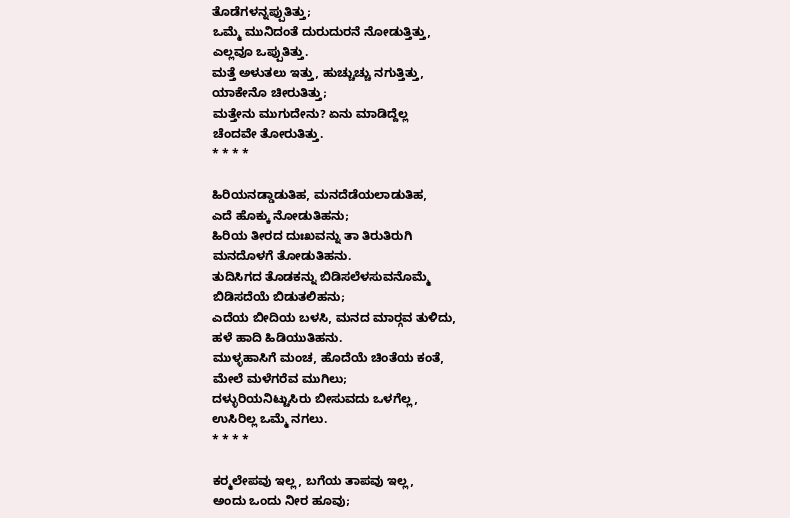ತೊಡೆಗಳನ್ನಪ್ಪುತಿತ್ತು;
ಒಮ್ಮೆ ಮುನಿದಂತೆ ದುರುದುರನೆ ನೋಡುತ್ತಿತ್ತು,
ಎಲ್ಲವೂ ಒಪ್ಪುತಿತ್ತು.
ಮತ್ತೆ ಅಳುತಲು ಇತ್ತು, ಹುಚ್ಚುಚ್ಚು ನಗುತ್ತಿತ್ತು,
ಯಾಕೇನೊ ಚೀರುತಿತ್ತು;
ಮತ್ತೇನು ಮುಗುದೇನು? ಏನು ಮಾಡಿದ್ದೆಲ್ಲ
ಚೆಂದವೇ ತೋರುತಿತ್ತು.
* * * *

ಹಿರಿಯನಡ್ಡಾಡುತಿಹ, ಮನದೆಡೆಯಲಾಡುತಿಹ,
ಎದೆ ಹೊಕ್ಕು ನೋಡುತಿಹನು;
ಹಿರಿಯ ತೀರದ ದುಃಖವನ್ನು ತಾ ತಿರುತಿರುಗಿ
ಮನದೊಳಗೆ ತೋಡುತಿಹನು.
ತುದಿಸಿಗದ ತೊಡಕನ್ನು ಬಿಡಿಸಲೆಳಸುವನೊಮ್ಮೆ
ಬಿಡಿಸದೆಯೆ ಬಿಡುತಲಿಹನು;
ಎದೆಯ ಬೀದಿಯ ಬಳಸಿ, ಮನದ ಮಾರ್‍ಗವ ತುಳಿದು,
ಹಳೆ ಹಾದಿ ಹಿಡಿಯುತಿಹನು.
ಮುಳ್ಳಹಾಸಿಗೆ ಮಂಚ, ಹೊದೆಯೆ ಚಿಂತೆಯ ಕಂತೆ,
ಮೇಲೆ ಮಳೆಗರೆವ ಮುಗಿಲು;
ದಳ್ಳುರಿಯನಿಟ್ಟುಸಿರು ಬೀಸುವದು ಒಳಗೆಲ್ಲ,
ಉಸಿರಿಲ್ಲ ಒಮ್ಮೆ ನಗಲು.
* * * *

ಕರ್‍ಮಲೇಪವು ಇಲ್ಲ, ಬಗೆಯ ತಾಪವು ಇಲ್ಲ,
ಅಂದು ಒಂದು ನೀರ ಹೂವು;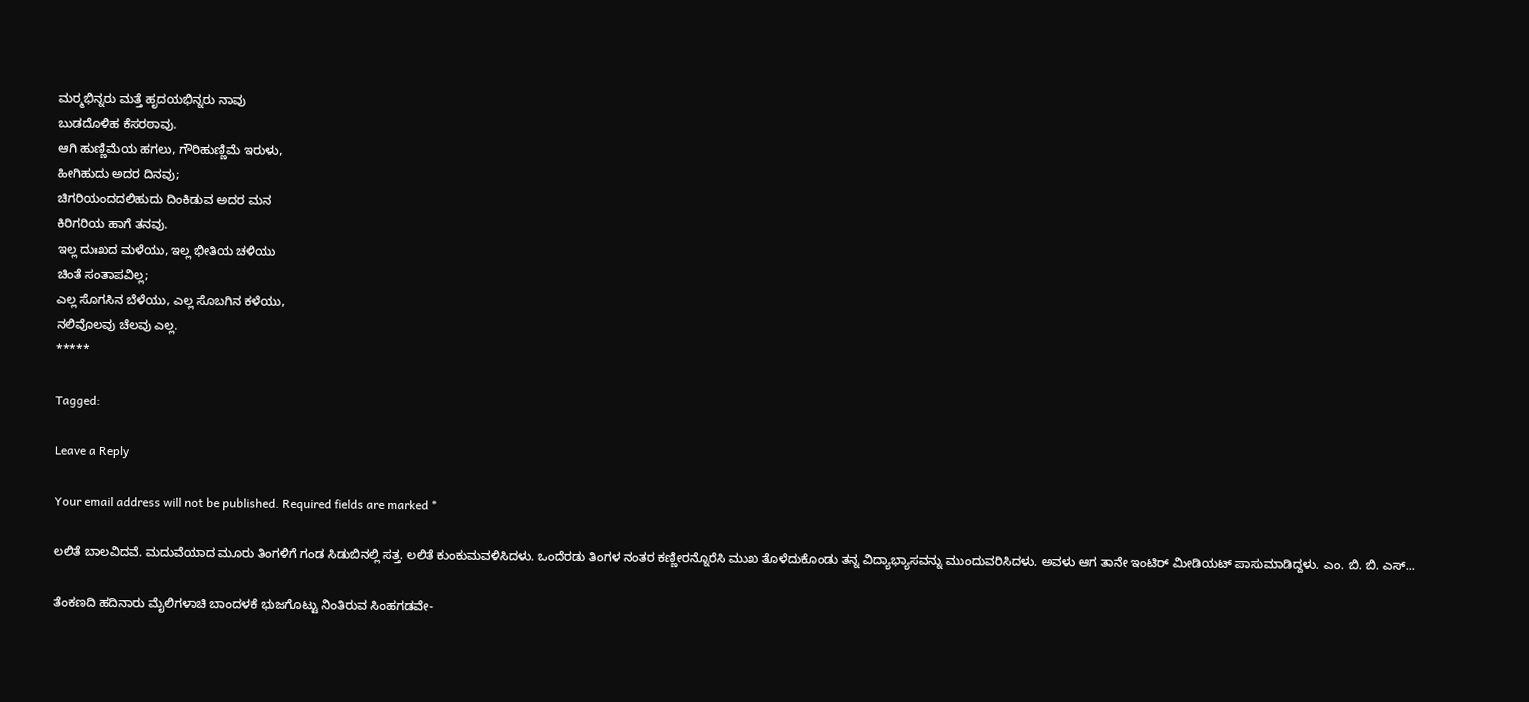ಮರ್‍ಮಭಿನ್ನರು ಮತ್ತೆ ಹೃದಯಭಿನ್ನರು ನಾವು
ಬುಡದೊಳಿಹ ಕೆಸರಠಾವು.
ಆಗಿ ಹುಣ್ಣಿಮೆಯ ಹಗಲು, ಗೌರಿಹುಣ್ಣಿಮೆ ಇರುಳು,
ಹೀಗಿಹುದು ಅದರ ದಿನವು;
ಚಿಗರಿಯಂದದಲಿಹುದು ದಿಂಕಿಡುವ ಅದರ ಮನ
ಕಿರಿಗರಿಯ ಹಾಗೆ ತನವು.
ಇಲ್ಲ ದುಃಖದ ಮಳೆಯು, ಇಲ್ಲ ಭೀತಿಯ ಚಳಿಯು
ಚಿಂತೆ ಸಂತಾಪವಿಲ್ಲ;
ಎಲ್ಲ ಸೊಗಸಿನ ಬೆಳೆಯು, ಎಲ್ಲ ಸೊಬಗಿನ ಕಳೆಯು,
ನಲಿವೊಲವು ಚೆಲವು ಎಲ್ಲ.
*****

Tagged:

Leave a Reply

Your email address will not be published. Required fields are marked *

ಲಲಿತೆ ಬಾಲವಿದವೆ. ಮದುವೆಯಾದ ಮೂರು ತಿಂಗಳಿಗೆ ಗಂಡ ಸಿಡುಬಿನಲ್ಲಿ ಸತ್ತ. ಲಲಿತೆ ಕುಂಕುಮವಳಿಸಿದಳು. ಒಂದೆರಡು ತಿಂಗಳ ನಂತರ ಕಣ್ಣೀರನ್ನೊರೆಸಿ ಮುಖ ತೊಳೆದುಕೊಂಡು ತನ್ನ ವಿದ್ಯಾಭ್ಯಾಸವನ್ನು ಮುಂದುವರಿಸಿದಳು. ಅವಳು ಆಗ ತಾನೇ ಇಂಟಿರ್‌ ಮೀಡಿಯಟ್‌ ಪಾಸುಮಾಡಿದ್ದಳು. ಎಂ. ಬಿ. ಬಿ. ಎಸ್...

ತೆಂಕಣದಿ ಹದಿನಾರು ಮೈಲಿಗಳಾಚಿ ಬಾಂದಳಕೆ ಭುಜಗೊಟ್ಟು ನಿಂತಿರುವ ಸಿಂಹಗಡವೇ-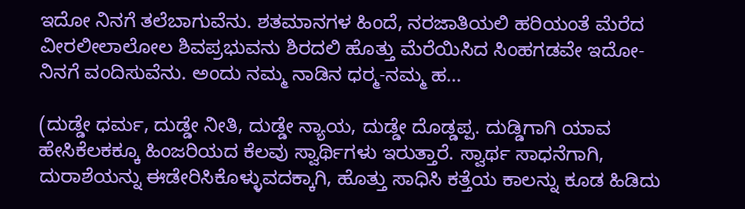ಇದೋ ನಿನಗೆ ತಲೆಬಾಗುವೆನು. ಶತಮಾನಗಳ ಹಿಂದೆ, ನರಜಾತಿಯಲಿ ಹರಿಯಂತೆ ಮೆರೆದ ವೀರಲೀಲಾಲೋಲ ಶಿವಪ್ರಭುವನು ಶಿರದಲಿ ಹೊತ್ತು ಮೆರೆಯಿಸಿದ ಸಿಂಹಗಡವೇ ಇದೋ-ನಿನಗೆ ವಂದಿಸುವೆನು. ಅಂದು ನಮ್ಮ ನಾಡಿನ ಧರ್‍ಮ-ನಮ್ಮ ಹ...

(ದುಡ್ಡೇ ಧರ್ಮ, ದುಡ್ಡೇ ನೀತಿ, ದುಡ್ಡೇ ನ್ಯಾಯ, ದುಡ್ಡೇ ದೊಡ್ಡಪ್ಪ. ದುಡ್ಡಿಗಾಗಿ ಯಾವ ಹೇಸಿಕೆಲಕಕ್ಕೂ ಹಿಂಜರಿಯದ ಕೆಲವು ಸ್ವಾರ್ಥಿಗಳು ಇರುತ್ತಾರೆ. ಸ್ವಾರ್ಥ ಸಾಧನೆಗಾಗಿ, ದುರಾಶೆಯನ್ನು ಈಡೇರಿಸಿಕೊಳ್ಳುವದಕ್ಕಾಗಿ, ಹೊತ್ತು ಸಾಧಿಸಿ ಕತ್ತೆಯ ಕಾಲನ್ನು ಕೂಡ ಹಿಡಿದು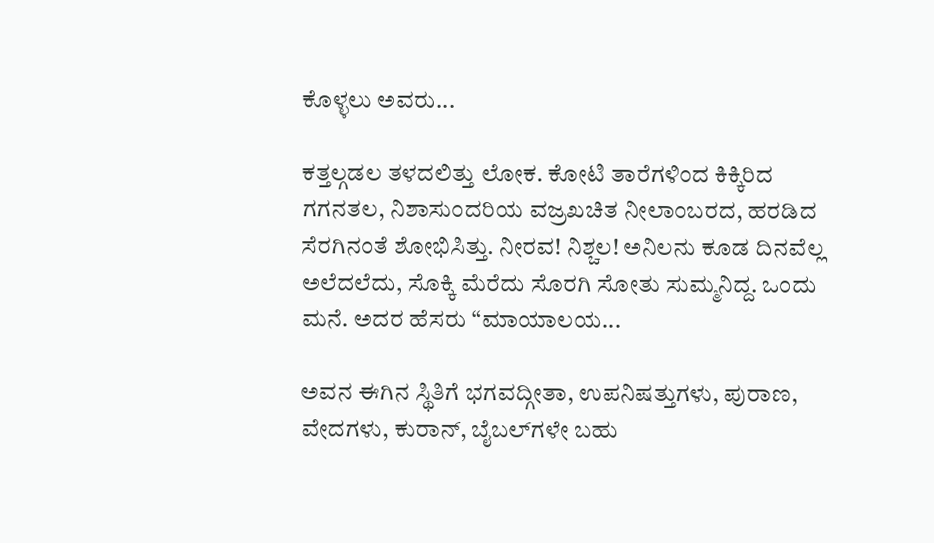ಕೊಳ್ಳಲು ಅವರು...

ಕತ್ತಲ್ಗಡಲ ತಳದಲಿತ್ತು ಲೋಕ. ಕೋಟಿ ತಾರೆಗಳಿಂದ ಕಿಕ್ಕಿರಿದ ಗಗನತಲ, ನಿಶಾಸುಂದರಿಯ ವಜ್ರಖಚಿತ ನೀಲಾಂಬರದ, ಹರಡಿದ ಸೆರಗಿನಂತೆ ಶೋಭಿಸಿತ್ತು. ನೀರವ! ನಿಶ್ಚಲ! ಅನಿಲನು ಕೂಡ ದಿನವೆಲ್ಲ ಅಲೆದಲೆದು, ಸೊಕ್ಕಿ ಮೆರೆದು ಸೊರಗಿ ಸೋತು ಸುಮ್ಮನಿದ್ದ. ಒಂದು ಮನೆ. ಅದರ ಹೆಸರು “ಮಾಯಾಲಯ...

ಅವನ ಈಗಿನ ಸ್ಥಿತಿಗೆ ಭಗವದ್ಗೀತಾ, ಉಪನಿಷತ್ತುಗಳು, ಪುರಾಣ, ವೇದಗಳು, ಕುರಾನ್, ಬೈಬಲ್‌ಗಳೇ ಬಹು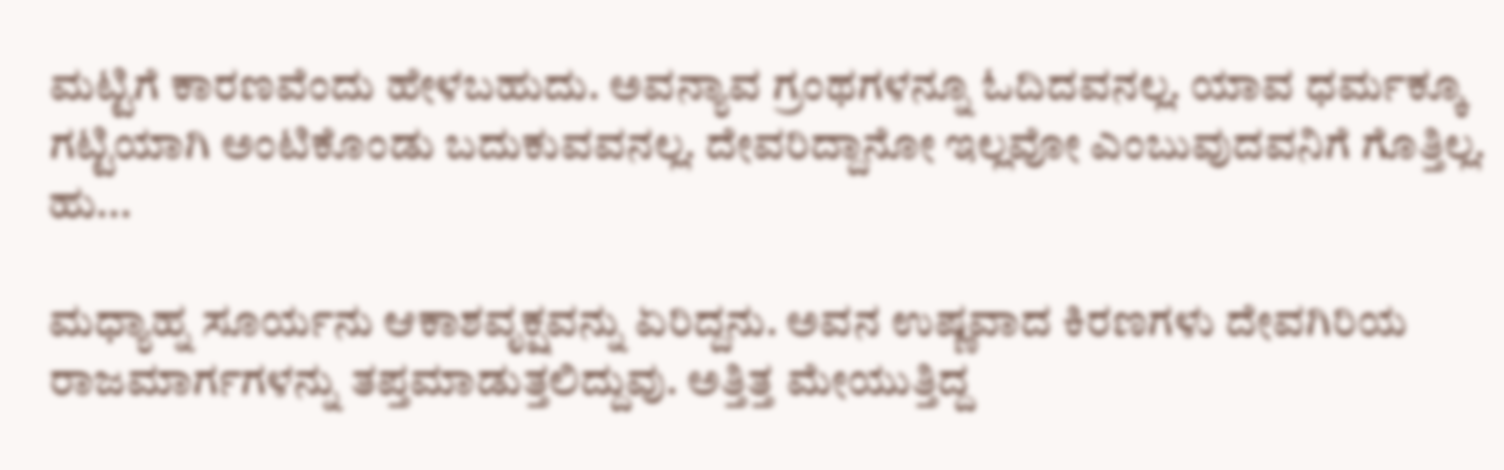ಮಟ್ಟಿಗೆ ಕಾರಣವೆಂದು ಹೇಳಬಹುದು. ಅವನ್ಯಾವ ಗ್ರಂಥಗಳನ್ನೂ ಓದಿದವನಲ್ಲ. ಯಾವ ಧರ್ಮಕ್ಕೂ ಗಟ್ಟಿಯಾಗಿ ಅಂಟಿಕೊಂಡು ಬದುಕುವವನಲ್ಲ. ದೇವರಿದ್ದಾನೋ ಇಲ್ಲವೋ ಎಂಬುವುದವನಿಗೆ ಗೊತ್ತಿಲ್ಲ. ಹು...

ಮಧ್ಯಾಹ್ನ ಸೂರ್ಯನು ಆಕಾಶವೃಕ್ಷವನ್ನು ಏರಿದ್ದನು. ಅವನ ಉಷ್ಣವಾದ ಕಿರಣಗಳು ದೇವಗಿರಿಯ ರಾಜಮಾರ್ಗಗಳನ್ನು ತಪ್ತಮಾಡುತ್ತಲಿದ್ದುವು. ಅತ್ತಿತ್ತ ಮೇಯುತ್ತಿದ್ದ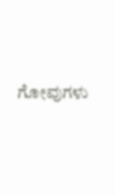ಗೋವುಗಳು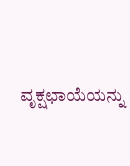ವೃಕ್ಷಛಾಯೆಯನ್ನು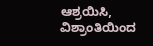ಆಶ್ರಯಿಸಿ, ವಿಶ್ರಾಂತಿಯಿಂದ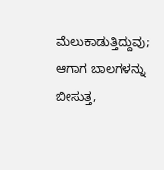ಮೆಲುಕಾಡುತ್ತಿದ್ದುವು; ಆಗಾಗ ಬಾಲಗಳನ್ನು ಬೀಸುತ್ತ,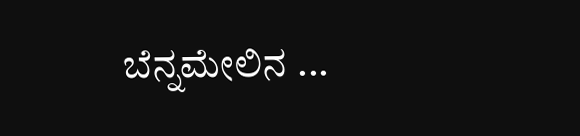ಬೆನ್ನಮೇಲಿನ ...